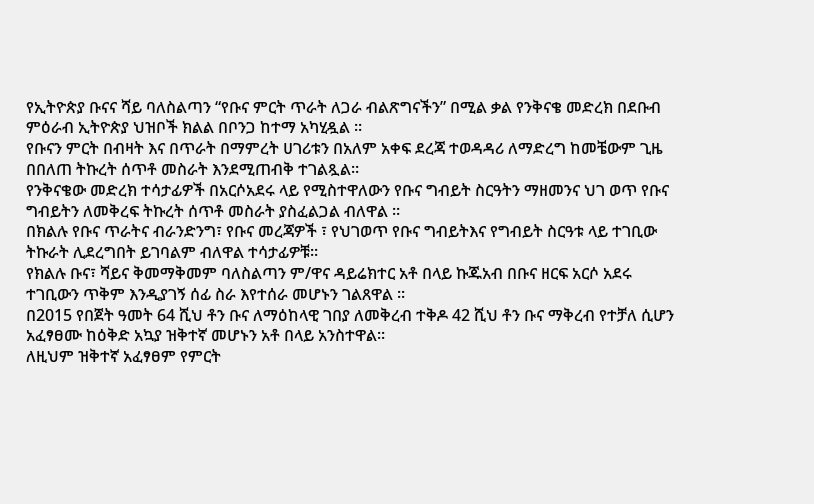የኢትዮጵያ ቡናና ሻይ ባለስልጣን “የቡና ምርት ጥራት ለጋራ ብልጽግናችን” በሚል ቃል የንቅናቄ መድረክ በደቡብ ምዕራብ ኢትዮጵያ ህዝቦች ክልል በቦንጋ ከተማ አካሂዷል ፡፡
የቡናን ምርት በብዛት እና በጥራት በማምረት ሀገሪቱን በአለም አቀፍ ደረጃ ተወዳዳሪ ለማድረግ ከመቼውም ጊዜ በበለጠ ትኩረት ሰጥቶ መስራት እንደሚጠብቅ ተገልጿል።
የንቅናቄው መድረክ ተሳታፊዎች በአርሶአደሩ ላይ የሚስተዋለውን የቡና ግብይት ስርዓትን ማዘመንና ህገ ወጥ የቡና ግብይትን ለመቅረፍ ትኩረት ሰጥቶ መስራት ያስፈልጋል ብለዋል ።
በክልሉ የቡና ጥራትና ብራንድንግ፣ የቡና መረጃዎች ፣ የህገወጥ የቡና ግብይትእና የግብይት ስርዓቱ ላይ ተገቢው ትኩራት ሊደረግበት ይገባልም ብለዋል ተሳታፊዎቹ፡፡
የክልሉ ቡና፣ ሻይና ቅመማቅመም ባለስልጣን ም/ዋና ዳይሬክተር አቶ በላይ ኩጁአብ በቡና ዘርፍ አርሶ አደሩ ተገቢውን ጥቅም እንዲያገኝ ሰፊ ስራ እየተሰራ መሆኑን ገልጸዋል ።
በ2015 የበጀት ዓመት 64 ሺህ ቶን ቡና ለማዕከላዊ ገበያ ለመቅረብ ተቅዶ 42 ሺህ ቶን ቡና ማቅረብ የተቻለ ሲሆን አፈፃፀሙ ከዕቅድ አኳያ ዝቅተኛ መሆኑን አቶ በላይ አንስተዋል፡፡
ለዚህም ዝቅተኛ አፈፃፀም የምርት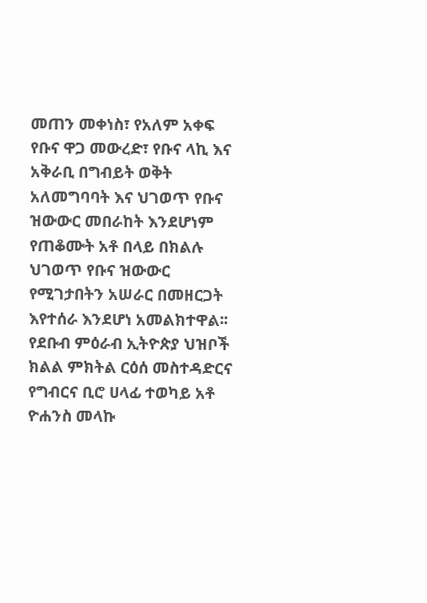መጠን መቀነስ፣ የአለም አቀፍ የቡና ዋጋ መውረድ፣ የቡና ላኪ እና አቅራቢ በግብይት ወቅት አለመግባባት እና ህገወጥ የቡና ዝውውር መበራከት እንደሆነም የጠቆሙት አቶ በላይ በክልሉ ህገወጥ የቡና ዝውውር የሚገታበትን አሠራር በመዘርጋት እየተሰራ እንደሆነ አመልክተዋል፡፡
የደቡብ ምዕራብ ኢትዮጵያ ህዝቦች ክልል ምክትል ርዕሰ መስተዳድርና የግብርና ቢሮ ሀላፊ ተወካይ አቶ ዮሐንስ መላኩ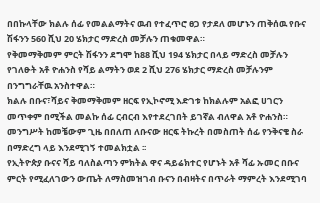በበኩላቸው ክልሉ ሰፊ የመልልማትና ዉብ የተፈጥሮ ፀጋ የታደለ መሆኑን ጠቅሰዉ የቡና ሽፋንን 560 ሺህ 20 ሄክታር ማድረስ መቻሉን ጠቁመዋል።
የቅመማቅመም ምርት ሽፋንን ደግሞ ከ88 ሺህ 194 ሄክታር በላይ ማድረስ መቻሉን የገለፁት አቶ ዮሐንስ የሻይ ልማትን ወደ 2 ሺህ 276 ሄክታር ማድረስ መቻሉንም በንግግራቸዉ አንስተዋል።
ክልሉ በቡና፣ሻይና ቅመማቅመም ዘርፍ የኢኮኖሚ እድገቱ ከክልሉም አልፎ ሀገርን መጥቀም በሚችል መልኩ ሰፊ ርብርብ እየተደረገበት ይገኛል ብለዋል አቶ ዮሐንስ።
መንግሥት ከመቼውም ጊዜ በበለጠ ለቡናው ዘርፍ ትኩረት በመስጠት ሰፊ የንቅናቄ ስራ በማድረግ ላይ እንደሚገኝ ተመልክቷል ፡፡
የኢትዮጵያ ቡናና ሻይ ባለስልጣን ምክትል ዋና ዳይሬክተር የሆኑት አቶ ሻፊ ኡመር በቡና ምርት የሚፈለገውን ውጤት ለማስመዝገብ ቡናን በብዛትና በጥራት ማምረት እንደሚገባ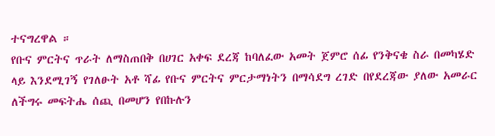ተናግረዋል ።
የቡና ምርትና ጥራት ለማስጠበቅ በሀገር አቀፍ ደረጃ ከባለፈው አመት ጀምሮ ሰፊ የንቅናቄ ስራ በመካሄድ ላይ እንደሚገኝ የገለፁት አቶ ሻፊ የቡና ምርትና ምርታማነትን በማሳደግ ረገድ በየደረጃው ያለው አመራር ለችግሩ መፍትሔ ሰጪ በመሆን የበኩሉን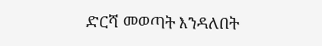ድርሻ መወጣት እንዳለበት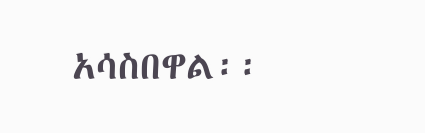አሳስበዋል፡፡